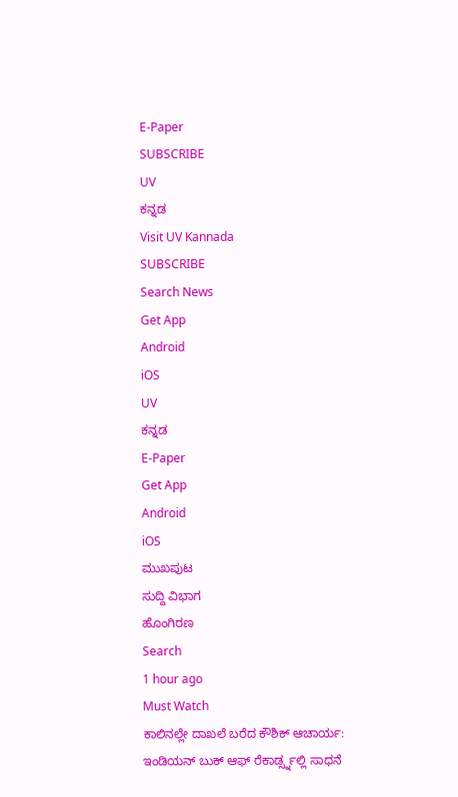E-Paper
SUBSCRIBE
UV
ಕನ್ನಡ
Visit UV Kannada
SUBSCRIBE
Search News
Get App
Android
iOS
UV
ಕನ್ನಡ
E-Paper
Get App
Android
iOS
ಮುಖಪುಟ
ಸುದ್ದಿ ವಿಭಾಗ
ಹೊಂಗಿರಣ
Search
1 hour ago
Must Watch
ಕಾಲಿನಲ್ಲೇ ದಾಖಲೆ ಬರೆದ ಕೌಶಿಕ್ ಆಚಾರ್ಯ: ಇಂಡಿಯನ್ ಬುಕ್ ಆಫ್ ರೆಕಾರ್ಡ್ಸ್ನಲ್ಲಿ ಸಾಧನೆ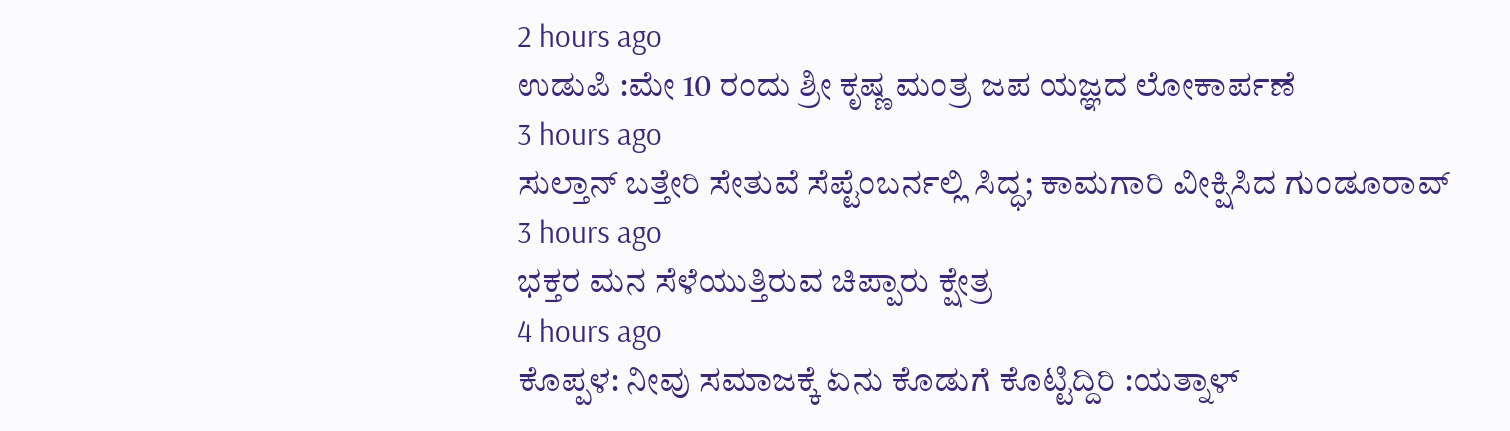2 hours ago
ಉಡುಪಿ :ಮೇ 10 ರಂದು ಶ್ರೀ ಕೃಷ್ಣ ಮಂತ್ರ ಜಪ ಯಜ್ಞದ ಲೋಕಾರ್ಪಣೆ
3 hours ago
ಸುಲ್ತಾನ್ ಬತ್ತೇರಿ ಸೇತುವೆ ಸೆಪ್ಟೆಂಬರ್ನಲ್ಲಿ ಸಿದ್ಧ; ಕಾಮಗಾರಿ ವೀಕ್ಷಿಸಿದ ಗುಂಡೂರಾವ್
3 hours ago
ಭಕ್ತರ ಮನ ಸೆಳೆಯುತ್ತಿರುವ ಚಿಪ್ಪಾರು ಕ್ಷೇತ್ರ
4 hours ago
ಕೊಪ್ಪಳ: ನೀವು ಸಮಾಜಕ್ಕೆ ಏನು ಕೊಡುಗೆ ಕೊಟ್ಟಿದ್ದಿರಿ :ಯತ್ನಾಳ್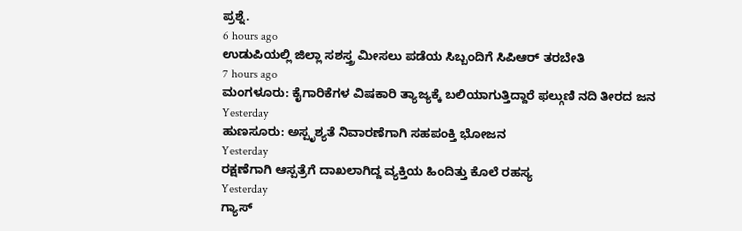ಪ್ರಶ್ನೆ.
6 hours ago
ಉಡುಪಿಯಲ್ಲಿ ಜಿಲ್ಲಾ ಸಶಸ್ತ್ರ ಮೀಸಲು ಪಡೆಯ ಸಿಬ್ಬಂದಿಗೆ ಸಿಪಿಆರ್ ತರಬೇತಿ
7 hours ago
ಮಂಗಳೂರು: ಕೈಗಾರಿಕೆಗಳ ವಿಷಕಾರಿ ತ್ಯಾಜ್ಯಕ್ಕೆ ಬಲಿಯಾಗುತ್ತಿದ್ದಾರೆ ಫಲ್ಗುಣಿ ನದಿ ತೀರದ ಜನ
Yesterday
ಹುಣಸೂರು: ಅಸ್ಪೃಶ್ಯತೆ ನಿವಾರಣೆಗಾಗಿ ಸಹಪಂಕ್ತಿ ಭೋಜನ
Yesterday
ರಕ್ಷಣೆಗಾಗಿ ಆಸ್ಪತ್ರೆಗೆ ದಾಖಲಾಗಿದ್ದ ವ್ಯಕ್ತಿಯ ಹಿಂದಿತ್ತು ಕೊಲೆ ರಹಸ್ಯ
Yesterday
ಗ್ಯಾಸ್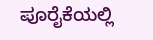ಪೂರೈಕೆಯಲ್ಲಿ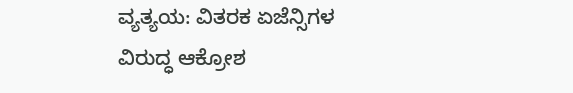ವ್ಯತ್ಯಯ: ವಿತರಕ ಏಜೆನ್ಸಿಗಳ ವಿರುದ್ಧ ಆಕ್ರೋಶ